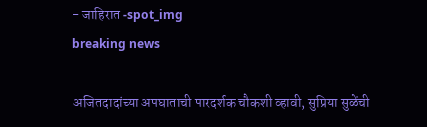- जाहिरात -spot_img
breaking news

अजितदादांच्या अपघाताची पारदर्शक चौकशी व्हावी, सुप्रिया सुळेंची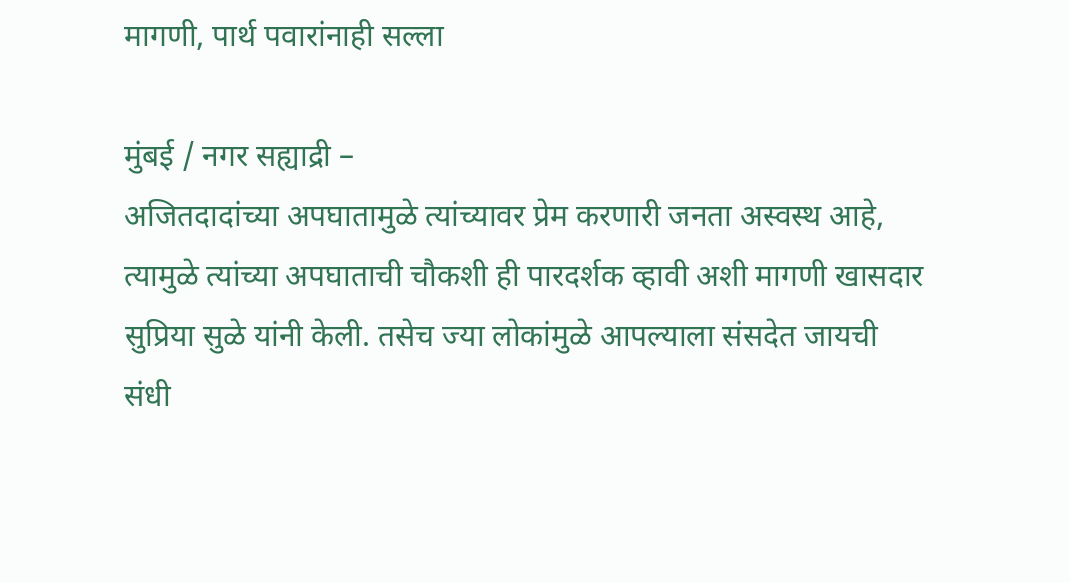मागणी, पार्थ पवारांनाही सल्ला

मुंबई / नगर सह्याद्री –
अजितदादांच्या अपघातामुळे त्यांच्यावर प्रेम करणारी जनता अस्वस्थ आहे, त्यामुळे त्यांच्या अपघाताची चौकशी ही पारदर्शक व्हावी अशी मागणी खासदार सुप्रिया सुळे यांनी केली. तसेच ज्या लोकांमुळे आपल्याला संसदेत जायची संधी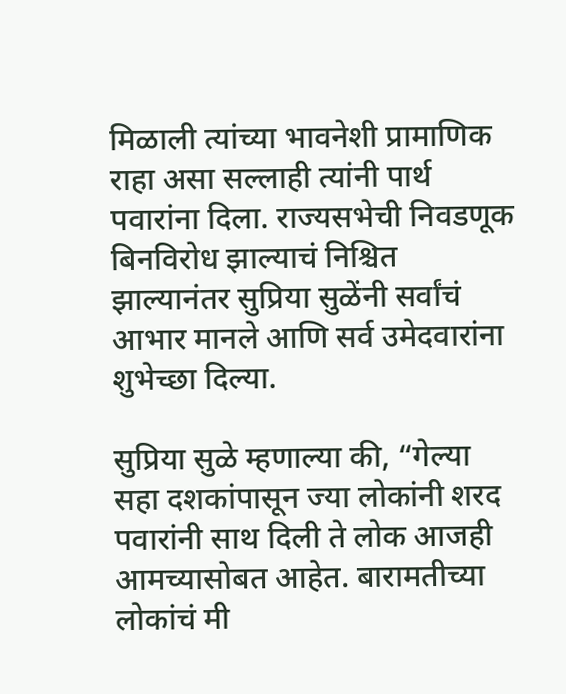मिळाली त्यांच्या भावनेशी प्रामाणिक राहा असा सल्लाही त्यांनी पार्थ पवारांना दिला. राज्यसभेची निवडणूक बिनविरोध झाल्याचं निश्चित झाल्यानंतर सुप्रिया सुळेंनी सर्वांचं आभार मानले आणि सर्व उमेदवारांना शुभेच्छा दिल्या.

सुप्रिया सुळे म्हणाल्या की, “गेल्या सहा दशकांपासून ज्या लोकांनी शरद पवारांनी साथ दिली ते लोक आजही आमच्यासोबत आहेत. बारामतीच्या लोकांचं मी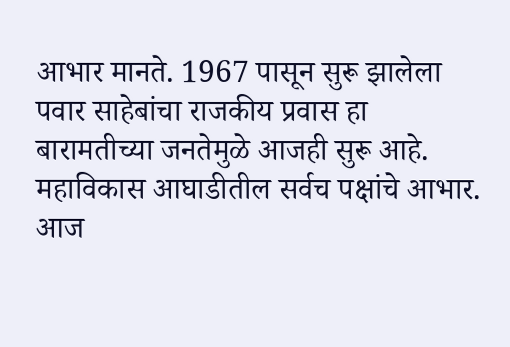आभार मानते. 1967 पासून सुरू झालेला पवार साहेबांचा राजकीय प्रवास हा बारामतीच्या जनतेमुळे आजही सुरू आहे. महाविकास आघाडीतील सर्वच पक्षांचे आभार. आज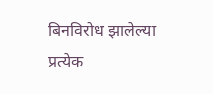बिनविरोध झालेल्या प्रत्येक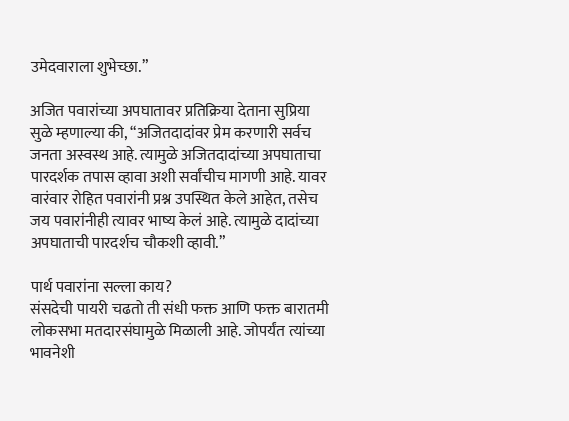उमेदवाराला शुभेच्छा.”

अजित पवारांच्या अपघातावर प्रतिक्रिया देताना सुप्रिया सुळे म्हणाल्या की, “अजितदादांवर प्रेम करणारी सर्वच जनता अस्वस्थ आहे. त्यामुळे अजितदादांच्या अपघाताचा पारदर्शक तपास व्हावा अशी सर्वांचीच मागणी आहे. यावर वारंवार रोहित पवारांनी प्रश्न उपस्थित केले आहेत, तसेच जय पवारांनीही त्यावर भाष्य केलं आहे. त्यामुळे दादांच्या अपघाताची पारदर्शच चौकशी व्हावी.”

पार्थ पवारांना सल्ला काय?
संसदेची पायरी चढतो ती संधी फक्त आणि फक्त बारातमी लोकसभा मतदारसंघामुळे मिळाली आहे. जोपर्यंत त्यांच्या भावनेशी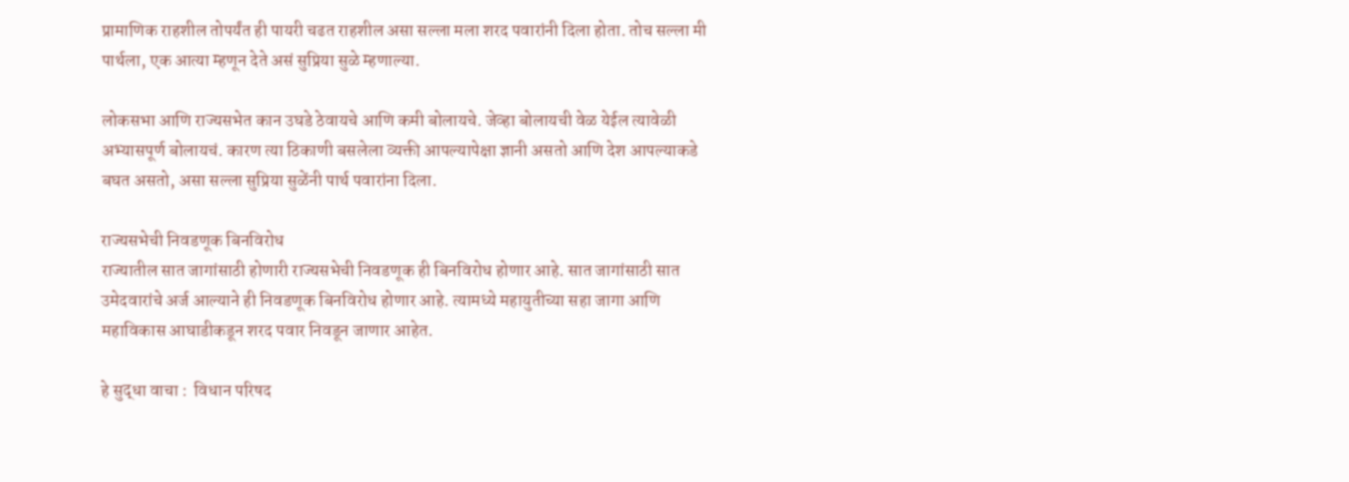प्रामाणिक राहशील तोपर्यंत ही पायरी चढत राहशील असा सल्ला मला शरद पवारांनी दिला होता. तोच सल्ला मी पार्थला, एक आत्या म्हणून देते असं सुप्रिया सुळे म्हणाल्या.

लोकसभा आणि राज्यसभेत कान उघडे ठेवायचे आणि कमी बोलायचे. जेव्हा बोलायची वेळ येईल त्यावेळी अभ्यासपूर्ण बोलायचं. कारण त्या ठिकाणी बसलेला व्यक्ती आपल्यापेक्षा ज्ञानी असतो आणि देश आपल्याकडे बघत असतो, असा सल्ला सुप्रिया सुळेंनी पार्थ पवारांना दिला.

राज्यसभेची निवडणूक बिनविरोध
राज्यातील सात जागांसाठी होणारी राज्यसभेची निवडणूक ही बिनविरोध होणार आहे. सात जागांसाठी सात उमेदवारांचे अर्ज आल्याने ही निवडणूक बिनविरोध होणार आहे. त्यामध्ये महायुतीच्या सहा जागा आणि महाविकास आघाडीकडून शरद पवार निवडून जाणार आहेत.

हे सुद्धा वाचा :  विधान परिषद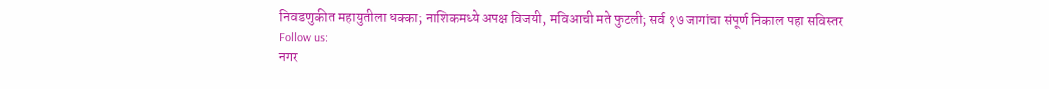निवडणुकीत महायुतीला धक्का; नाशिकमध्ये अपक्ष विजयी, मविआची मते फुटली; सर्व १७ जागांचा संपूर्ण निकाल पहा सविस्तर
Follow us:
नगर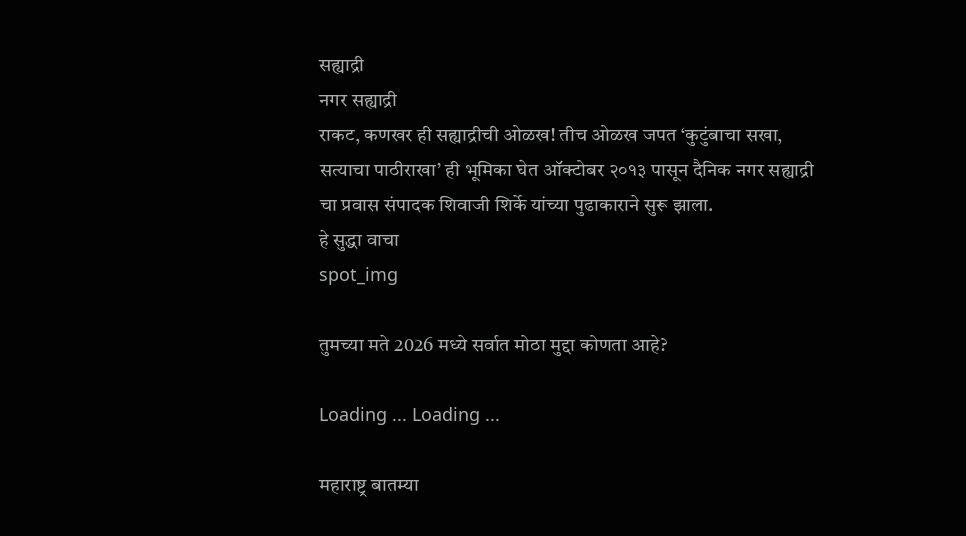सह्याद्री
नगर सह्याद्री
राकट, कणखर ही सह्याद्रीची ओळख! तीच ओळख जपत ‘कुटुंबाचा सखा, सत्याचा पाठीराखा’ ही भूमिका घेत ऑक्टोबर २०१३ पासून दैनिक नगर सह्याद्री चा प्रवास संपादक शिवाजी शिर्के यांच्या पुढाकाराने सुरू झाला.
हे सुद्धा वाचा
spot_img

तुमच्या मते 2026 मध्ये सर्वात मोठा मुद्दा कोणता आहे?

Loading ... Loading ...

महाराष्ट्र बातम्या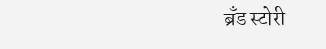ब्रँड स्टोरी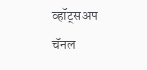व्हॉट्सअप चॅनल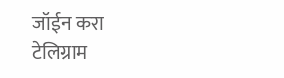जॉईन करा
टेलिग्राम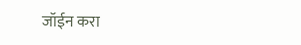जॉईन करा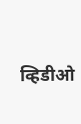व्हिडीओ